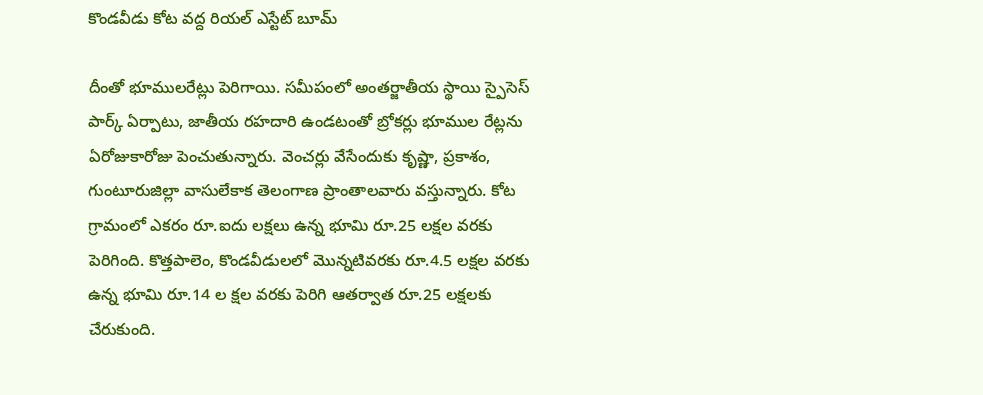కొండవీడు కోట వద్ద రియల్ ఎస్టేట్ బూమ్

దీంతో భూములరేట్లు పెరిగాయి. సమీపంలో అంతర్జాతీయ స్థాయి స్పైసెస్ పార్క్ ఏర్పాటు, జాతీయ రహదారి ఉండటంతో బ్రోకర్లు భూముల రేట్లను ఏరోజుకారోజు పెంచుతున్నారు. వెంచర్లు వేసేందుకు కృష్ణా, ప్రకాశం, గుంటూరుజిల్లా వాసులేకాక తెలంగాణ ప్రాంతాలవారు వస్తున్నారు. కోట గ్రామంలో ఎకరం రూ.ఐదు లక్షలు ఉన్న భూమి రూ.25 లక్షల వరకు పెరిగింది. కొత్తపాలెం, కొండవీడులలో మొన్నటివరకు రూ.4.5 లక్షల వరకు ఉన్న భూమి రూ.14 ల క్షల వరకు పెరిగి ఆతర్వాత రూ.25 లక్షలకు చేరుకుంది.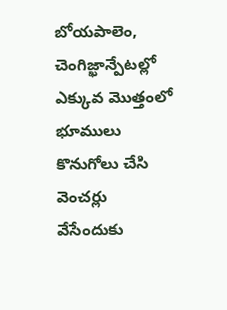బోయపాలెం, చెంగిజ్ఖాన్పేటల్లో ఎక్కువ మొత్తంలో భూములు కొనుగోలు చేసి వెంచర్లు వేసేందుకు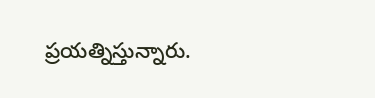ప్రయత్నిస్తున్నారు.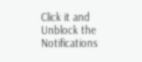Click it and Unblock the Notifications